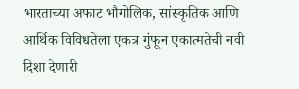भारताच्या अफाट भौगोलिक, सांस्कृतिक आणि आर्थिक विविधतेला एकत्र गुंफून एकात्मतेची नवी दिशा देणारी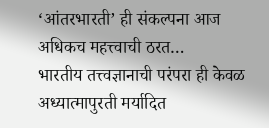‘आंतरभारती’ ही संकल्पना आज अधिकच महत्त्वाची ठरत…
भारतीय तत्त्वज्ञानाची परंपरा ही केवळ अध्यात्मापुरती मर्यादित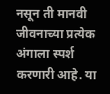नसून ती मानवी जीवनाच्या प्रत्येक अंगाला स्पर्श करणारी आहे. या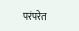परंपरेत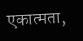एकात्मता,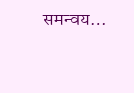समन्वय…